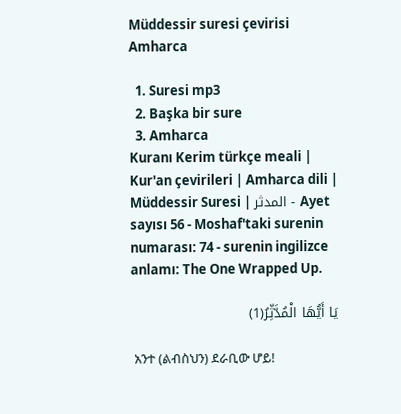Müddessir suresi çevirisi Amharca

  1. Suresi mp3
  2. Başka bir sure
  3. Amharca
Kuranı Kerim türkçe meali | Kur'an çevirileri | Amharca dili | Müddessir Suresi | المدثر - Ayet sayısı 56 - Moshaf'taki surenin numarası: 74 - surenin ingilizce anlamı: The One Wrapped Up.

يَا أَيُّهَا الْمُدَّثِّرُ(1)

 አንተ (ልብስህን) ደራቢው ሆይ!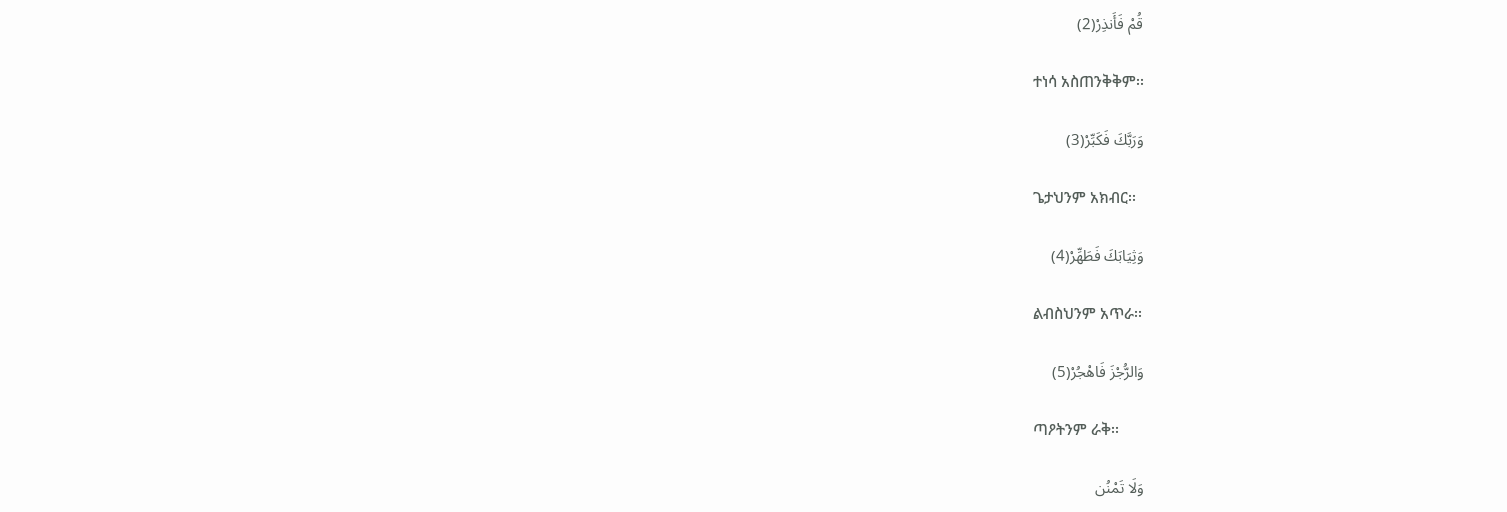قُمْ فَأَنذِرْ(2)

 ተነሳ አስጠንቅቅም፡፡

وَرَبَّكَ فَكَبِّرْ(3)

 ጌታህንም አክብር፡፡

وَثِيَابَكَ فَطَهِّرْ(4)

 ልብስህንም አጥራ፡፡

وَالرُّجْزَ فَاهْجُرْ(5)

 ጣዖትንም ራቅ፡፡

وَلَا تَمْنُن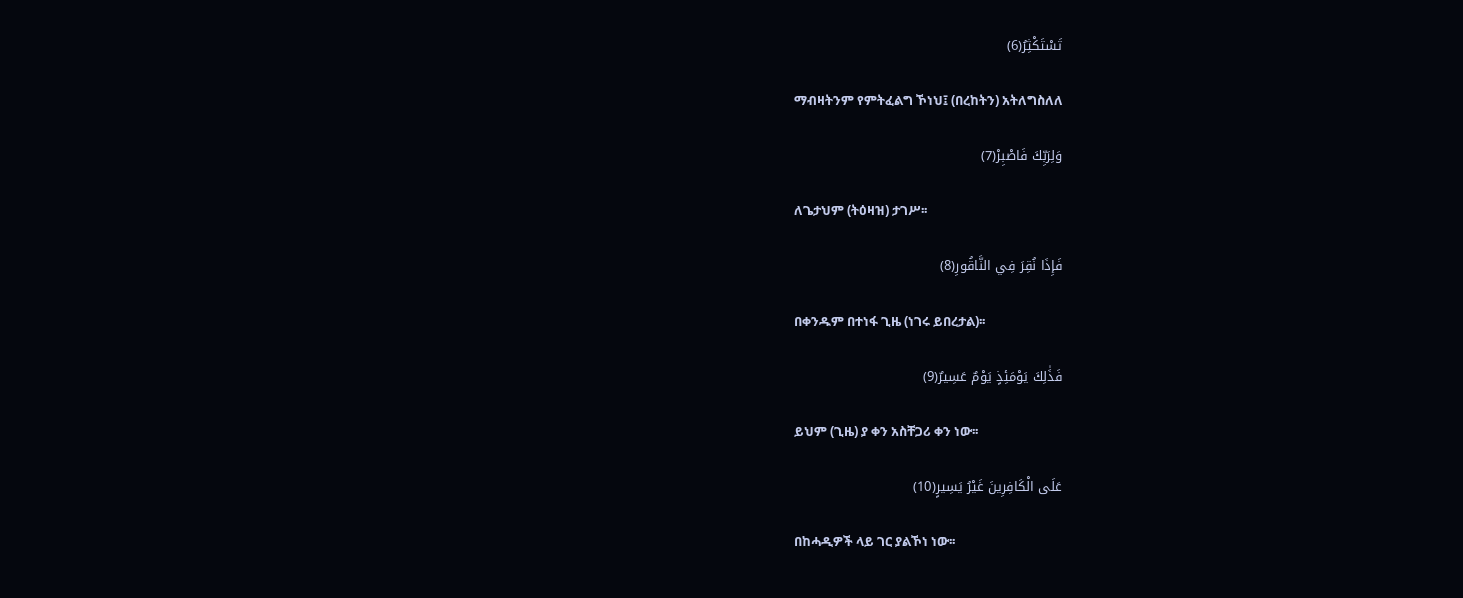تَسْتَكْثِرُ(6)

 ማብዛትንም የምትፈልግ ኾነህ፤ (በረከትን) አትለግስለለ

وَلِرَبِّكَ فَاصْبِرْ(7)

 ለጌታህም (ትዕዛዝ) ታገሥ፡፡

فَإِذَا نُقِرَ فِي النَّاقُورِ(8)

 በቀንዱም በተነፋ ጊዜ (ነገሩ ይበረታል)፡፡

فَذَٰلِكَ يَوْمَئِذٍ يَوْمٌ عَسِيرٌ(9)

 ይህም (ጊዜ) ያ ቀን አስቸጋሪ ቀን ነው፡፡

عَلَى الْكَافِرِينَ غَيْرُ يَسِيرٍ(10)

 በከሓዲዎች ላይ ገር ያልኾነ ነው፡፡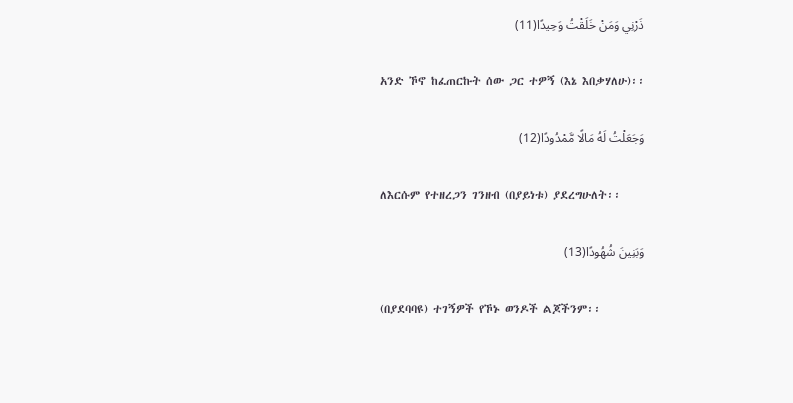ذَرْنِي وَمَنْ خَلَقْتُ وَحِيدًا(11)

 አንድ ኾኖ ከፈጠርኩት ሰው ጋር ተዎኝ (እኔ እበቃሃለሁ)፡፡

وَجَعَلْتُ لَهُ مَالًا مَّمْدُودًا(12)

 ለእርሱም የተዘረጋን ገንዘብ (በያይነቱ) ያደረግሁለት፡፡

وَبَنِينَ شُهُودًا(13)

 (በያደባባዩ) ተገኝዎች የኾኑ ወንዶች ልጆችንም፡፡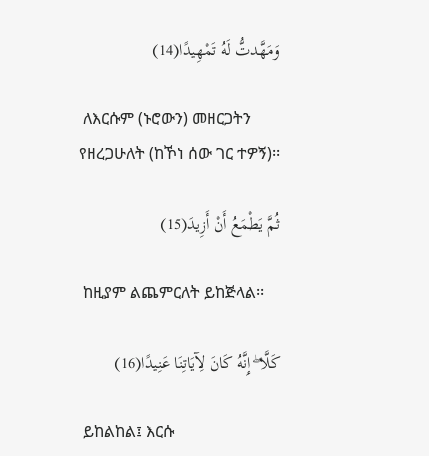وَمَهَّدتُّ لَهُ تَمْهِيدًا(14)

 ለእርሱም (ኑሮውን) መዘርጋትን የዘረጋሁለት (ከኾነ ሰው ገር ተዎኝ)፡፡

ثُمَّ يَطْمَعُ أَنْ أَزِيدَ(15)

 ከዚያም ልጨምርለት ይከጅላል፡፡

كَلَّا ۖ إِنَّهُ كَانَ لِآيَاتِنَا عَنِيدًا(16)

 ይከልከል፤ እርሱ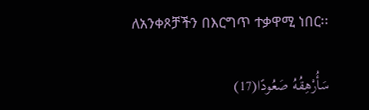ለአንቀጾቻችን በእርግጥ ተቃዋሚ ነበር፡፡

سَأُرْهِقُهُ صَعُودًا(17)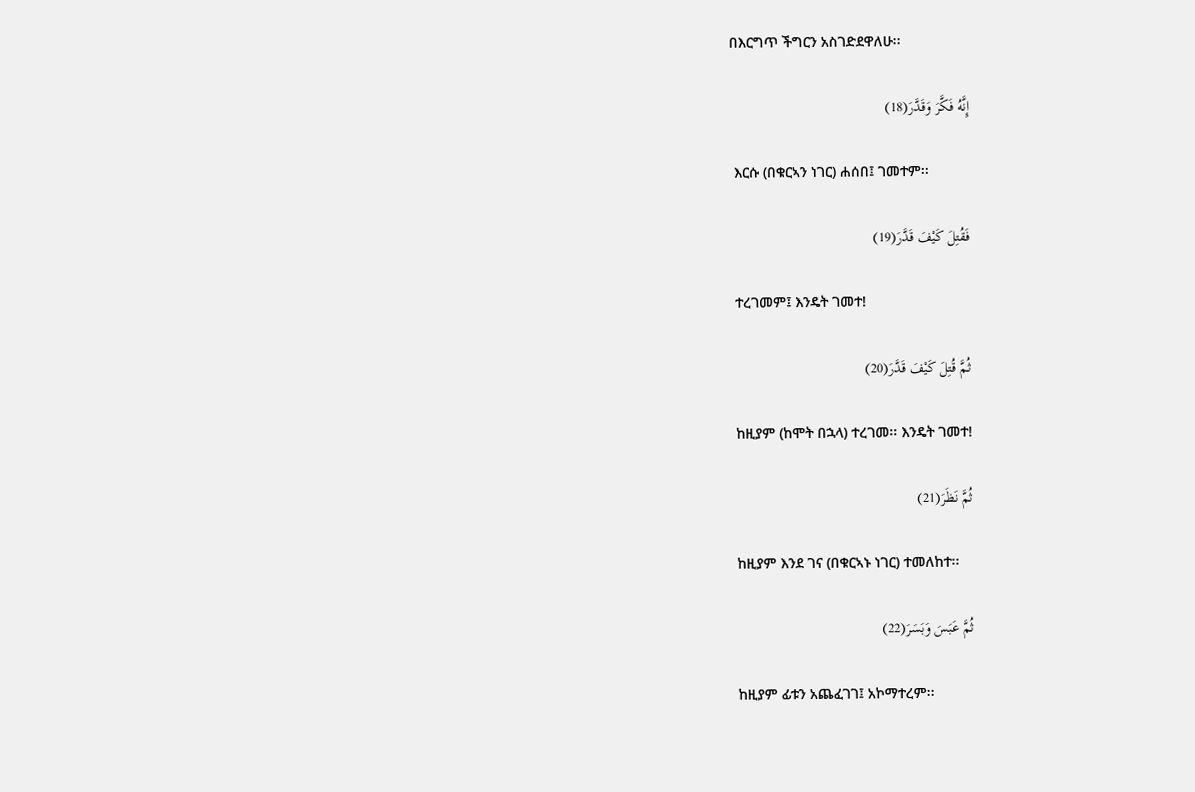በእርግጥ ችግርን አስገድደዋለሁ፡፡

إِنَّهُ فَكَّرَ وَقَدَّرَ(18)

 እርሱ (በቁርኣን ነገር) ሐሰበ፤ ገመተም፡፡

فَقُتِلَ كَيْفَ قَدَّرَ(19)

 ተረገመም፤ እንዴት ገመተ!

ثُمَّ قُتِلَ كَيْفَ قَدَّرَ(20)

 ከዚያም (ከሞት በኋላ) ተረገመ፡፡ እንዴት ገመተ!

ثُمَّ نَظَرَ(21)

 ከዚያም እንደ ገና (በቁርኣኑ ነገር) ተመለከተ፡፡

ثُمَّ عَبَسَ وَبَسَرَ(22)

 ከዚያም ፊቱን አጨፈገገ፤ አኮማተረም፡፡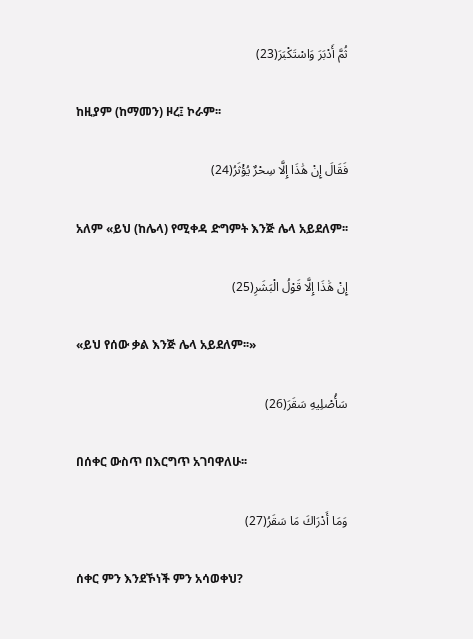ثُمَّ أَدْبَرَ وَاسْتَكْبَرَ(23)

 ከዚያም (ከማመን) ዞረ፤ ኮራም፡፡

فَقَالَ إِنْ هَٰذَا إِلَّا سِحْرٌ يُؤْثَرُ(24)

 አለም «ይህ (ከሌላ) የሚቀዳ ድግምት እንጅ ሌላ አይደለም፡፡

إِنْ هَٰذَا إِلَّا قَوْلُ الْبَشَرِ(25)

 «ይህ የሰው ቃል እንጅ ሌላ አይደለም፡፡»

سَأُصْلِيهِ سَقَرَ(26)

 በሰቀር ውስጥ በእርግጥ አገባዋለሁ፡፡

وَمَا أَدْرَاكَ مَا سَقَرُ(27)

 ሰቀር ምን እንደኾነች ምን አሳወቀህ?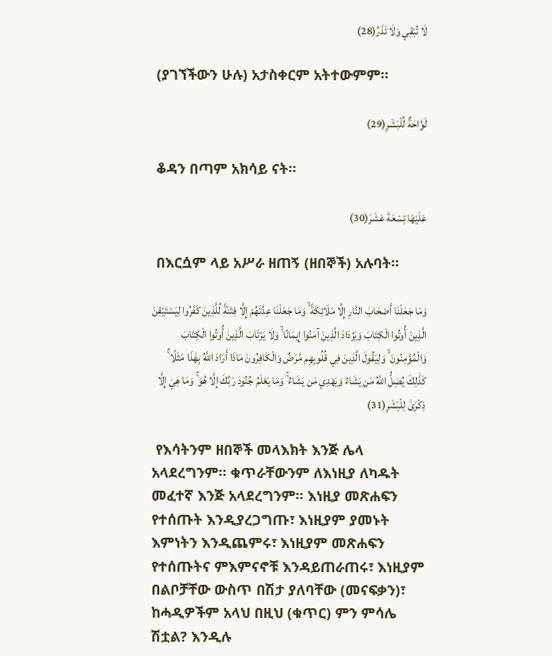لَا تُبْقِي وَلَا تَذَرُ(28)

 (ያገኘችውን ሁሉ) አታስቀርም አትተውምም፡፡

لَوَّاحَةٌ لِّلْبَشَرِ(29)

 ቆዳን በጣም አክሳይ ናት፡፡

عَلَيْهَا تِسْعَةَ عَشَرَ(30)

 በእርሷም ላይ አሥራ ዘጠኝ (ዘበኞች) አሉባት፡፡

وَمَا جَعَلْنَا أَصْحَابَ النَّارِ إِلَّا مَلَائِكَةً ۙ وَمَا جَعَلْنَا عِدَّتَهُمْ إِلَّا فِتْنَةً لِّلَّذِينَ كَفَرُوا لِيَسْتَيْقِنَ الَّذِينَ أُوتُوا الْكِتَابَ وَيَزْدَادَ الَّذِينَ آمَنُوا إِيمَانًا ۙ وَلَا يَرْتَابَ الَّذِينَ أُوتُوا الْكِتَابَ وَالْمُؤْمِنُونَ ۙ وَلِيَقُولَ الَّذِينَ فِي قُلُوبِهِم مَّرَضٌ وَالْكَافِرُونَ مَاذَا أَرَادَ اللَّهُ بِهَٰذَا مَثَلًا ۚ كَذَٰلِكَ يُضِلُّ اللَّهُ مَن يَشَاءُ وَيَهْدِي مَن يَشَاءُ ۚ وَمَا يَعْلَمُ جُنُودَ رَبِّكَ إِلَّا هُوَ ۚ وَمَا هِيَ إِلَّا ذِكْرَىٰ لِلْبَشَرِ(31)

 የእሳትንም ዘበኞች መላእክት እንጅ ሌላ አላደረግንም፡፡ ቁጥራቸውንም ለእነዚያ ለካዱት መፈተኛ እንጅ አላደረግንም፡፡ እነዚያ መጽሐፍን የተሰጡት እንዲያረጋግጡ፣ እነዚያም ያመኑት እምነትን እንዲጨምሩ፣ እነዚያም መጽሐፍን የተሰጡትና ምእምናኖቹ እንዳይጠራጠሩ፣ እነዚያም በልቦቻቸው ውስጥ በሽታ ያለባቸው (መናፍቃን)፣ ከሓዲዎችም አላህ በዚህ (ቁጥር) ምን ምሳሌ ሽቷል? እንዲሉ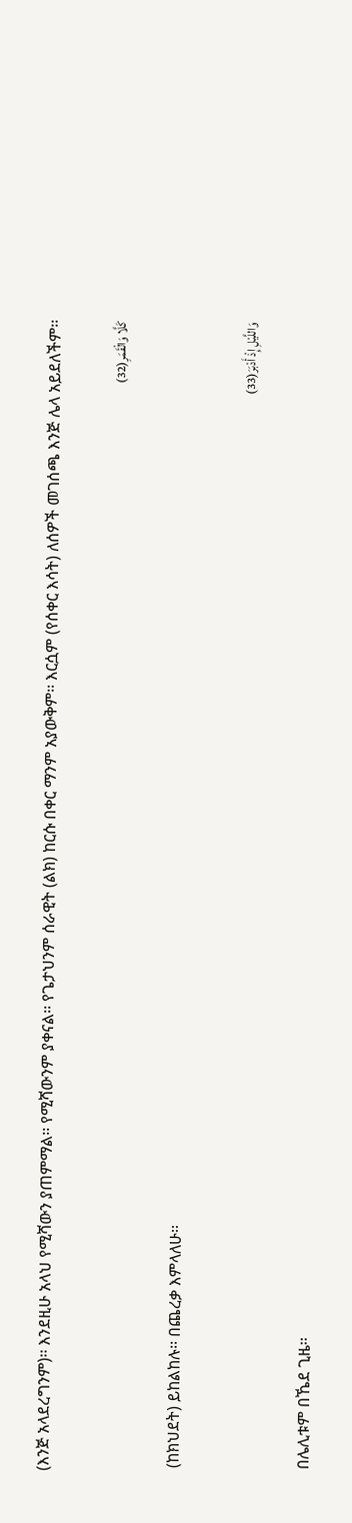(እንጅ አላደረግንም)፡፡ እንደዚሁ አላህ የሚሻውን ያጠምማል፡፡ የሚሻውንም ያቀናል፡፡ የጌታህንም ሰራዊት (ልክ) ከርሱ በቀር ማንም አያውቅም፡፡ እርሷም (የሰቀር እሳት) ለሰዎች መገሰጫ እንጅ ሌላ አይደለችም፡፡

كَلَّا وَالْقَمَرِ(32)

 (ከክህደት) ይከልከሉ፡፡ በጨረቃ እምላለሁ፡፡

وَاللَّيْلِ إِذْ أَدْبَرَ(33)

 በሌሊቱም በኼደ ጊዜ፡፡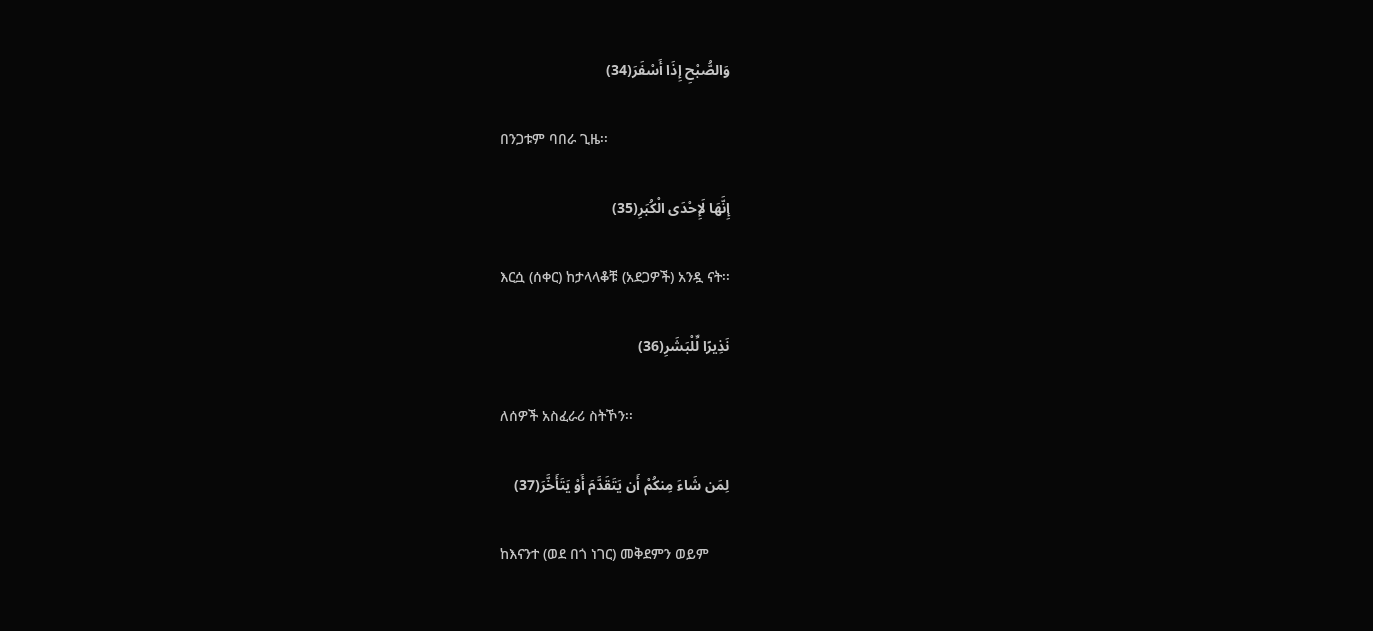وَالصُّبْحِ إِذَا أَسْفَرَ(34)

 በንጋቱም ባበራ ጊዜ፡፡

إِنَّهَا لَإِحْدَى الْكُبَرِ(35)

 እርሷ (ሰቀር) ከታላላቆቹ (አደጋዎች) አንዷ ናት፡፡

نَذِيرًا لِّلْبَشَرِ(36)

 ለሰዎች አስፈራሪ ስትኾን፡፡

لِمَن شَاءَ مِنكُمْ أَن يَتَقَدَّمَ أَوْ يَتَأَخَّرَ(37)

 ከእናንተ (ወደ በጎ ነገር) መቅደምን ወይም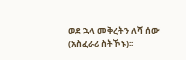ወደ ኋላ መቅረትን ለሻ ሰው (አስፈራሪ ስትኾኑ)፡፡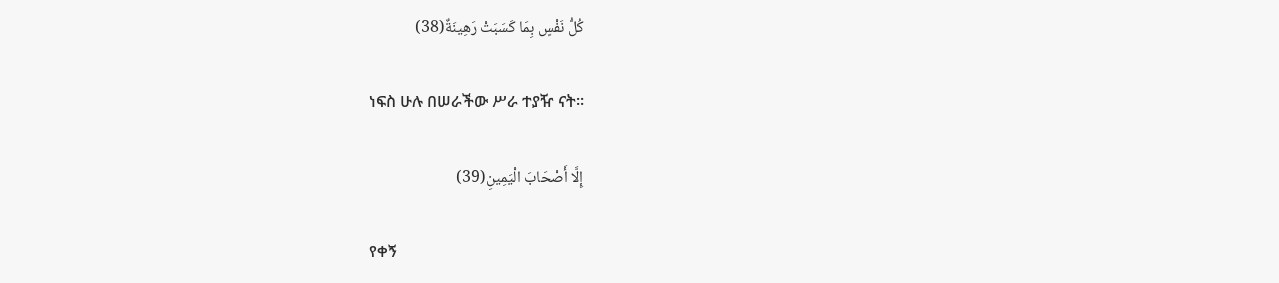كُلُّ نَفْسٍ بِمَا كَسَبَتْ رَهِينَةٌ(38)

 ነፍስ ሁሉ በሠራችው ሥራ ተያዥ ናት፡፡

إِلَّا أَصْحَابَ الْيَمِينِ(39)

 የቀኝ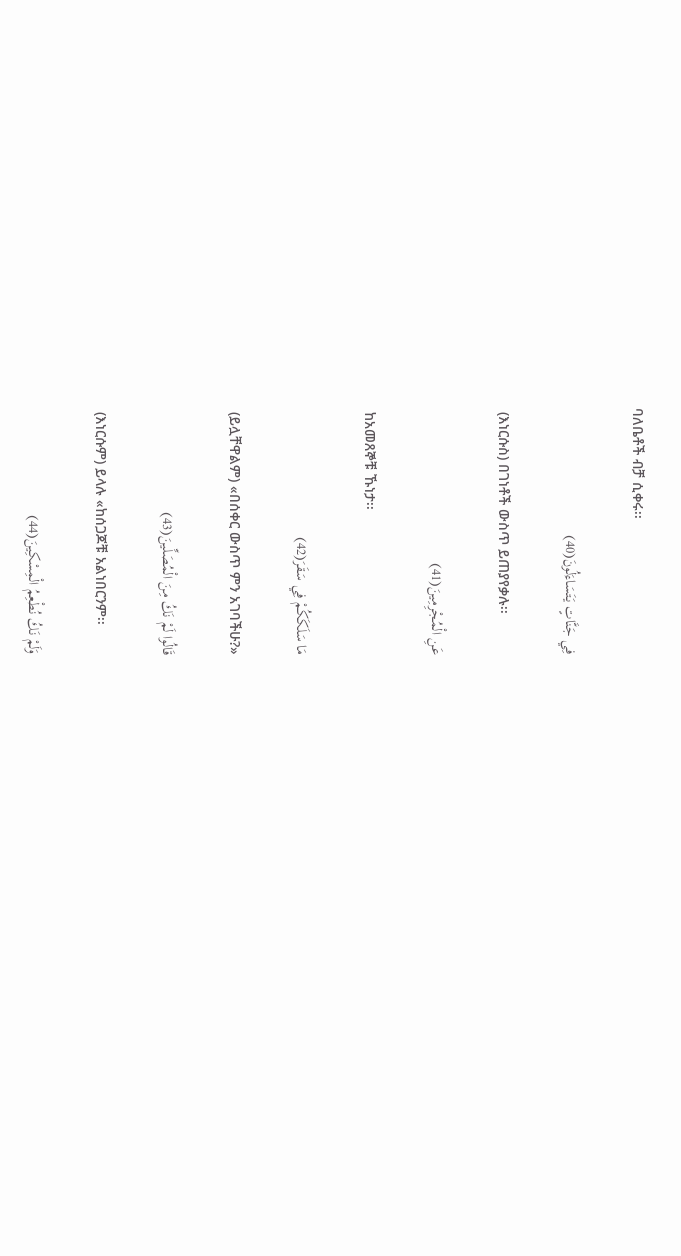ባለቤቶች ብቻ ሲቀሩ፡፡

فِي جَنَّاتٍ يَتَسَاءَلُونَ(40)

 (እነርሱስ) በገነቶች ውስጥ ይጠያየቃሉ፡፡

عَنِ الْمُجْرِمِينَ(41)

 ከአመጸኞቹ ኹነታ፡፡

مَا سَلَكَكُمْ فِي سَقَرَ(42)

 (ይሏቸዋልም) «በሰቀር ውስጥ ምን አገባችሁ?»

قَالُوا لَمْ نَكُ مِنَ الْمُصَلِّينَ(43)

 (እነርሱም) ይላሉ «ከሰጋጆቹ አልነበርንም፡፡

وَلَمْ نَكُ نُطْعِمُ الْمِسْكِينَ(44)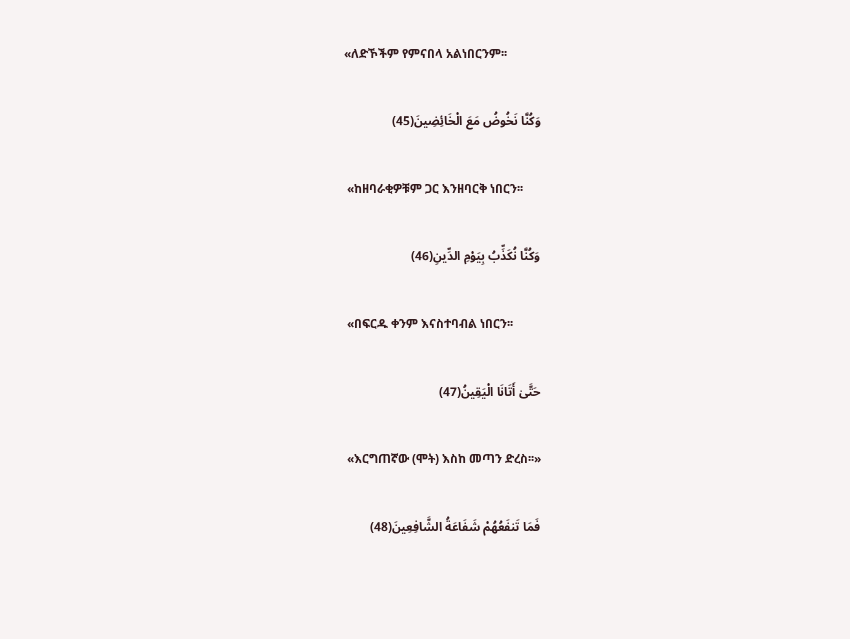«ለድኾችም የምናበላ አልነበርንም፡፡

وَكُنَّا نَخُوضُ مَعَ الْخَائِضِينَ(45)

 «ከዘባራቂዎቹም ጋር እንዘባርቅ ነበርን፡፡

وَكُنَّا نُكَذِّبُ بِيَوْمِ الدِّينِ(46)

 «በፍርዱ ቀንም እናስተባብል ነበርን፡፡

حَتَّىٰ أَتَانَا الْيَقِينُ(47)

 «እርግጠኛው (ሞት) እስከ መጣን ድረስ፡፡»

فَمَا تَنفَعُهُمْ شَفَاعَةُ الشَّافِعِينَ(48)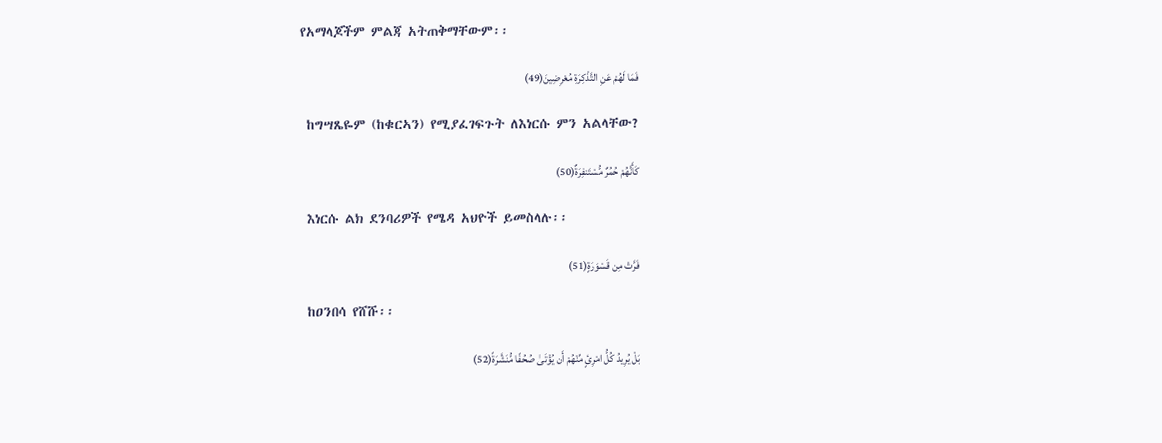የአማላጆችም ምልጃ አትጠቅማቸውም፡፡

فَمَا لَهُمْ عَنِ التَّذْكِرَةِ مُعْرِضِينَ(49)

 ከግሣጼዬም (ከቁርኣን) የሚያፈገፍጉት ለእነርሱ ምን አልላቸው?

كَأَنَّهُمْ حُمُرٌ مُّسْتَنفِرَةٌ(50)

 እነርሱ ልክ ደንባሪዎች የሜዳ አህዮች ይመስላሉ፡፡

فَرَّتْ مِن قَسْوَرَةٍ(51)

 ከዐንበሳ የሸሹ፡፡

بَلْ يُرِيدُ كُلُّ امْرِئٍ مِّنْهُمْ أَن يُؤْتَىٰ صُحُفًا مُّنَشَّرَةً(52)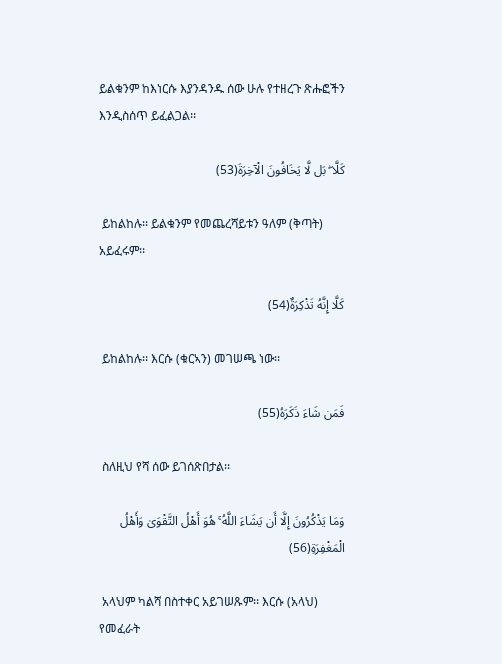ይልቁንም ከእነርሱ እያንዳንዱ ሰው ሁሉ የተዘረጉ ጽሑፎችን እንዲስሰጥ ይፈልጋል፡፡

كَلَّا ۖ بَل لَّا يَخَافُونَ الْآخِرَةَ(53)

 ይከልከሉ፡፡ ይልቁንም የመጨረሻይቱን ዓለም (ቅጣት) አይፈሩም፡፡

كَلَّا إِنَّهُ تَذْكِرَةٌ(54)

 ይከልከሉ፡፡ እርሱ (ቁርኣን) መገሠጫ ነው፡፡

فَمَن شَاءَ ذَكَرَهُ(55)

 ስለዚህ የሻ ሰው ይገሰጽበታል፡፡

وَمَا يَذْكُرُونَ إِلَّا أَن يَشَاءَ اللَّهُ ۚ هُوَ أَهْلُ التَّقْوَىٰ وَأَهْلُ الْمَغْفِرَةِ(56)

 አላህም ካልሻ በስተቀር አይገሠጹም፡፡ እርሱ (አላህ) የመፈራት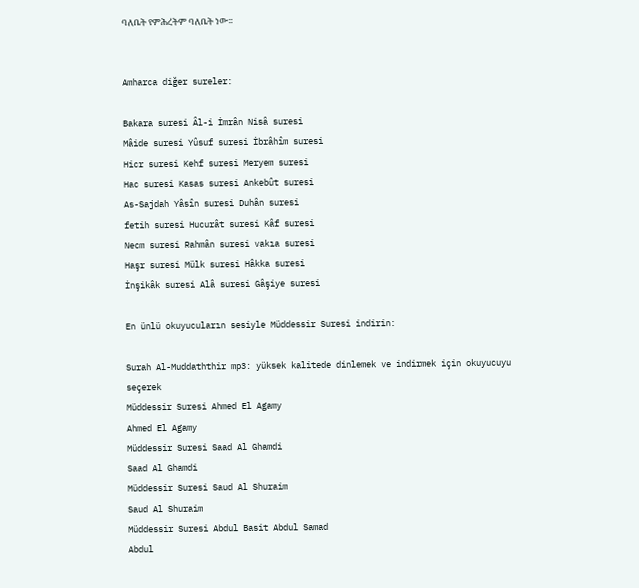ባለቤት የምሕረትም ባለቤት ነው፡፡


Amharca diğer sureler:

Bakara suresi Âl-i İmrân Nisâ suresi
Mâide suresi Yûsuf suresi İbrâhîm suresi
Hicr suresi Kehf suresi Meryem suresi
Hac suresi Kasas suresi Ankebût suresi
As-Sajdah Yâsîn suresi Duhân suresi
fetih suresi Hucurât suresi Kâf suresi
Necm suresi Rahmân suresi vakıa suresi
Haşr suresi Mülk suresi Hâkka suresi
İnşikâk suresi Alâ suresi Gâşiye suresi

En ünlü okuyucuların sesiyle Müddessir Suresi indirin:

Surah Al-Muddaththir mp3: yüksek kalitede dinlemek ve indirmek için okuyucuyu seçerek
Müddessir Suresi Ahmed El Agamy
Ahmed El Agamy
Müddessir Suresi Saad Al Ghamdi
Saad Al Ghamdi
Müddessir Suresi Saud Al Shuraim
Saud Al Shuraim
Müddessir Suresi Abdul Basit Abdul Samad
Abdul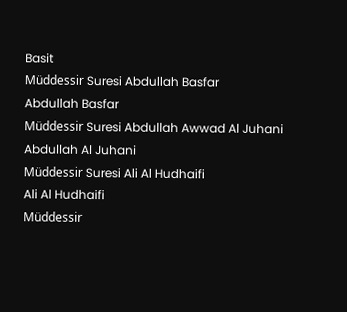Basit
Müddessir Suresi Abdullah Basfar
Abdullah Basfar
Müddessir Suresi Abdullah Awwad Al Juhani
Abdullah Al Juhani
Müddessir Suresi Ali Al Hudhaifi
Ali Al Hudhaifi
Müddessir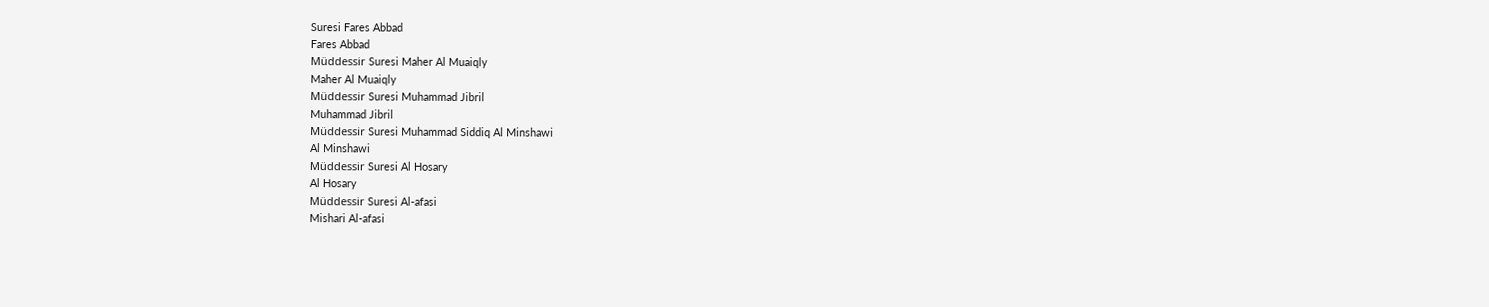Suresi Fares Abbad
Fares Abbad
Müddessir Suresi Maher Al Muaiqly
Maher Al Muaiqly
Müddessir Suresi Muhammad Jibril
Muhammad Jibril
Müddessir Suresi Muhammad Siddiq Al Minshawi
Al Minshawi
Müddessir Suresi Al Hosary
Al Hosary
Müddessir Suresi Al-afasi
Mishari Al-afasi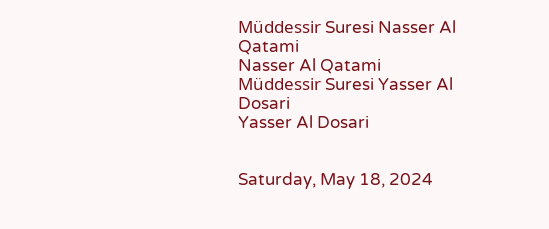Müddessir Suresi Nasser Al Qatami
Nasser Al Qatami
Müddessir Suresi Yasser Al Dosari
Yasser Al Dosari


Saturday, May 18, 2024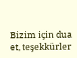Bizim için dua et, teşekkürler